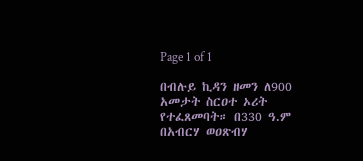Page 1 of 1

በብሉይ ኪዳን ዘመን ለ900 አመታት ስርዐተ ኦሪት የተፈጸመባት። በ330 ዓ.ም በአብርሃ ወዐጽብሃ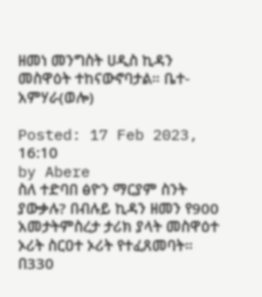ዘመነ መንግስት ሀዲስ ኪዳን መስዋዕት ተከናውኖባታል። ቤተ-አምሃራ(ወሎ)

Posted: 17 Feb 2023, 16:10
by Abere
ስለ ተድባበ ፅዮን ማርያም ስንት ያውቃሉ? በብሉይ ኪዳን ዘመን የ900 አመታትምስረታ ታሪክ ያላት መስዋዕተ ኦሪት ስርዐተ ኦሪት የተፈጸመባት። በ330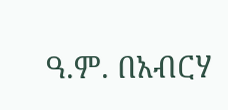ዓ.ም. በአብርሃ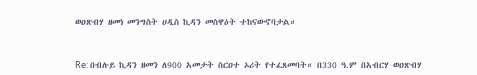ወዐጽብሃ ዘመነ መንግስት ሀዲስ ኪዳን መስዋዕት ተከናውኖባታል።



Re: በብሉይ ኪዳን ዘመን ለ900 አመታት ስርዐተ ኦሪት የተፈጸመባት። በ330 ዓ.ም በአብርሃ ወዐጽብሃ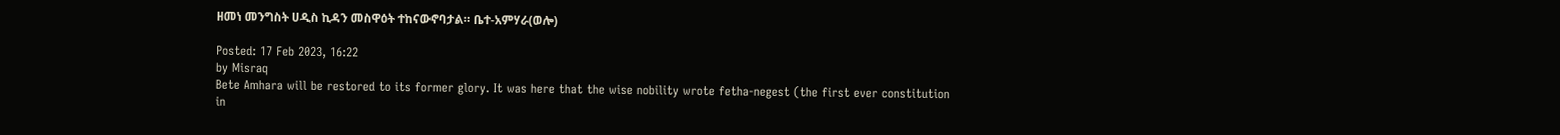ዘመነ መንግስት ሀዲስ ኪዳን መስዋዕት ተከናውኖባታል። ቤተ-አምሃራ(ወሎ)

Posted: 17 Feb 2023, 16:22
by Misraq
Bete Amhara will be restored to its former glory. It was here that the wise nobility wrote fetha-negest (the first ever constitution in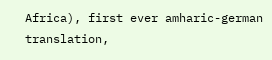Africa), first ever amharic-german translation,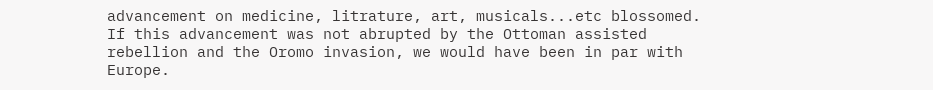advancement on medicine, litrature, art, musicals...etc blossomed. If this advancement was not abrupted by the Ottoman assisted rebellion and the Oromo invasion, we would have been in par with Europe.